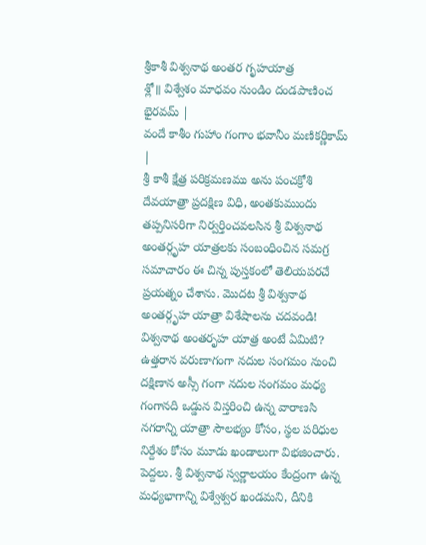శ్రీకాశీ విశ్వనాథ అంతర గృహయాత్ర
శ్లో॥ విశ్వేశం మాధవం నుండిం దండపాణించ భైరవమ్ |
వందే కాశీం గుహాం గంగాం భవానీం మణికర్ణికామ్ |
శ్రీ కాశీ క్షేత్ర పరిక్రమణము అను పంచక్రోశి దేవయాత్రా ప్రదక్షిణ విధి, అంతకుముందు తప్పనిసరిగా నిర్వర్తించవలసిన శ్రీ విశ్వనాథ అంతర్గృహ యాత్రలకు సంబంధించిన సమగ్ర సమాచారం ఈ చిన్న పుస్తకంలో తెలియపరచే ప్రయత్నం చేశాను. మొదట శ్రీ విశ్వనాథ అంతర్గృహ యాత్రా విశేషాలను చదవండి! విశ్వనాథ అంతరృహ యాత్ర అంటే ఏమిటి?
ఉత్తరాన వరుణాగంగా నదుల సంగమం నుంచి దక్షిణాన అస్సీ గంగా నదుల సంగమం మధ్య గంగానది ఒడ్డున విస్తరించి ఉన్న వారాణసి నగరాన్ని యాత్రా సౌలభ్యం కోసం, స్థల పరిధుల నిర్దేశం కోసం మూడు ఖండాలుగా విభజించారు. పెద్దలు. శ్రీ విశ్వనాథ స్వర్ణాలయం కేంద్రంగా ఉన్న మధ్యభాగాన్ని విశ్వేశ్వర ఖండమని, దీనికి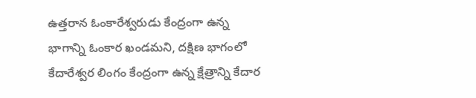ఉత్తరాన ఓంకారేశ్వరుడు కేంద్రంగా ఉన్న భాగాన్ని ఓంకార ఖండమని, దక్షిణ భాగంలో కేదారేశ్వర లింగం కేంద్రంగా ఉన్న క్షేత్రాన్ని కేదార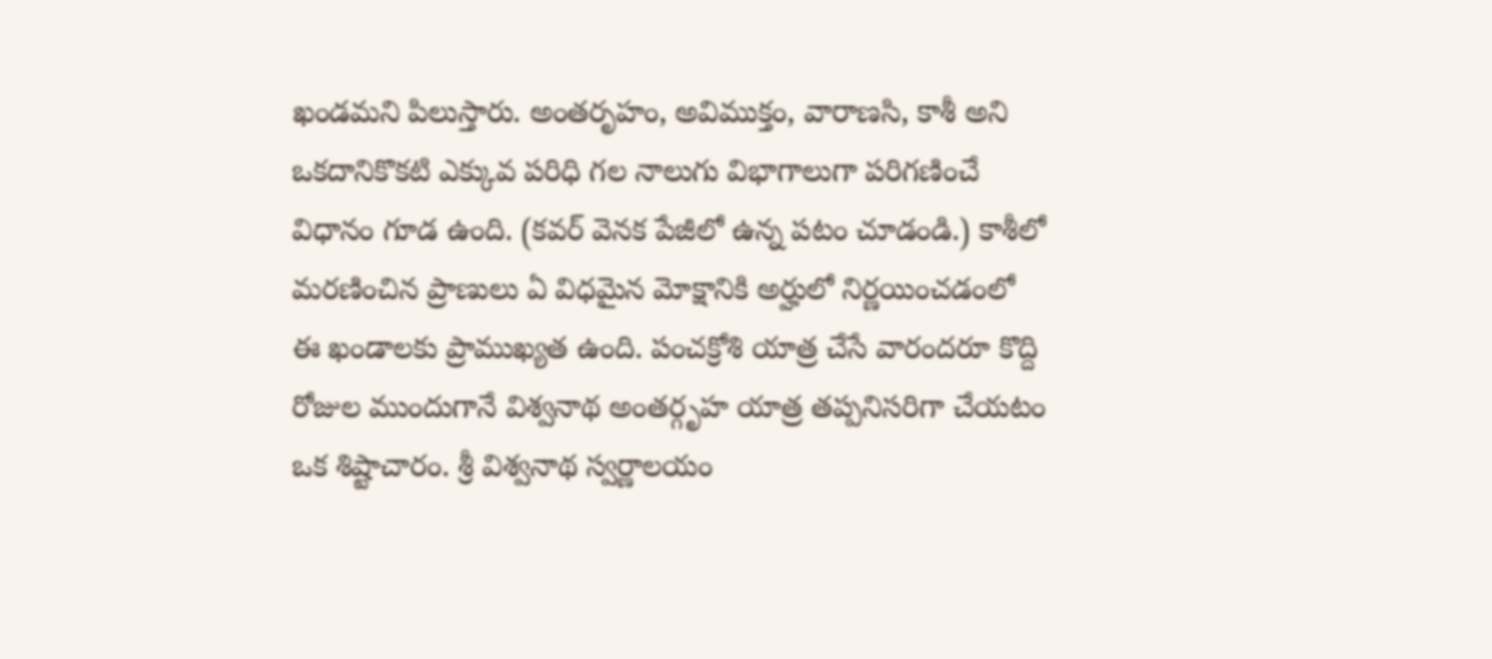ఖండమని పిలుస్తారు. అంతరృహం, అవిముక్తం, వారాణసి, కాశీ అని ఒకదానికొకటి ఎక్కువ పరిధి గల నాలుగు విభాగాలుగా పరిగణించే విధానం గూడ ఉంది. (కవర్ వెనక పేజీలో ఉన్న పటం చూడండి.) కాశీలో మరణించిన ప్రాణులు ఏ విధమైన మోక్షానికి అర్హులో నిర్ణయించడంలో ఈ ఖండాలకు ప్రాముఖ్యత ఉంది. పంచక్రోశి యాత్ర చేసే వారందరూ కొద్ది రోజుల ముందుగానే విశ్వనాథ అంతర్గృహ యాత్ర తప్పనిసరిగా చేయటం ఒక శిష్టాచారం. శ్రీ విశ్వనాథ స్వర్ణాలయం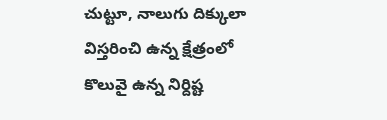చుట్టూ, నాలుగు దిక్కులా విస్తరించి ఉన్న క్షేత్రంలో కొలువై ఉన్న నిర్దిష్ట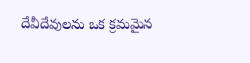దేవీదేవులను ఒక క్రమమైన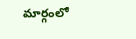మార్గంలో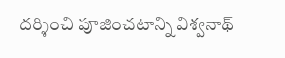దర్శించి పూజించటాన్ని విశ్వనాథ్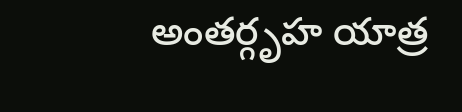అంతర్గృహ యాత్ర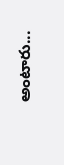అంటారు...